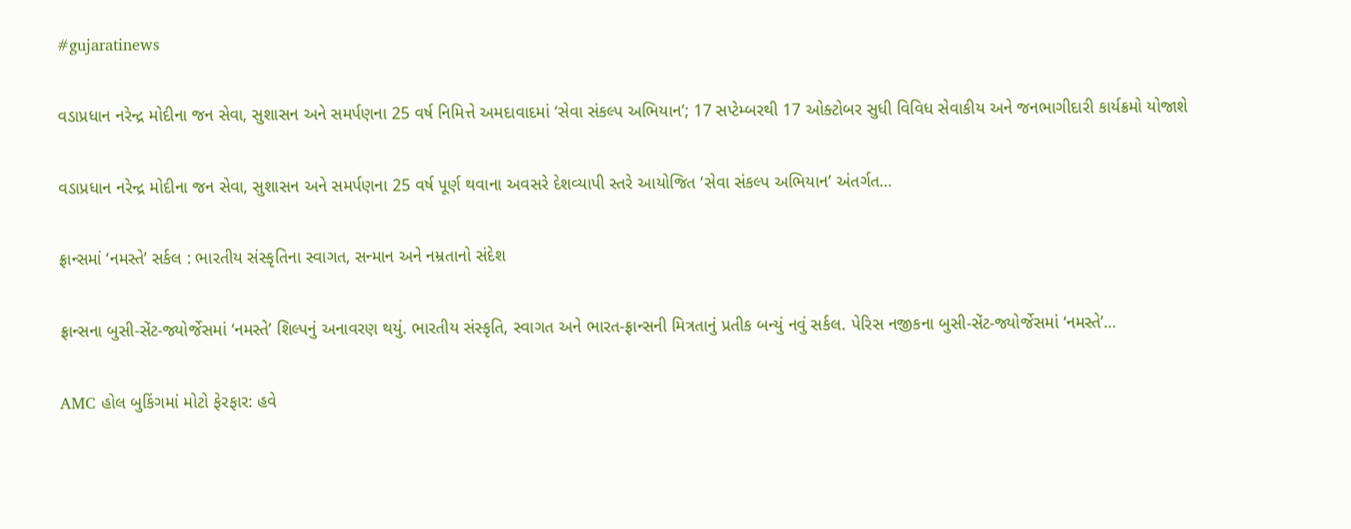#gujaratinews

વડાપ્રધાન નરેન્દ્ર મોદીના જન સેવા, સુશાસન અને સમર્પણના 25 વર્ષ નિમિત્તે અમદાવાદમાં ‘સેવા સંકલ્પ અભિયાન’; 17 સપ્ટેમ્બરથી 17 ઓક્ટોબર સુધી વિવિધ સેવાકીય અને જનભાગીદારી કાર્યક્રમો યોજાશે

વડાપ્રધાન નરેન્દ્ર મોદીના જન સેવા, સુશાસન અને સમર્પણના 25 વર્ષ પૂર્ણ થવાના અવસરે દેશવ્યાપી સ્તરે આયોજિત ‘સેવા સંકલ્પ અભિયાન’ અંતર્ગત…

ફ્રાન્સમાં ‘નમસ્તે’ સર્કલ : ભારતીય સંસ્કૃતિના સ્વાગત, સન્માન અને નમ્રતાનો સંદેશ

ફ્રાન્સના બુસી-સેંટ-જ્યોર્જેસમાં ‘નમસ્તે’ શિલ્પનું અનાવરણ થયું. ભારતીય સંસ્કૃતિ, સ્વાગત અને ભારત-ફ્રાન્સની મિત્રતાનું પ્રતીક બન્યું નવું સર્કલ. પેરિસ નજીકના બુસી-સેંટ-જ્યોર્જેસમાં ‘નમસ્તે’…

AMC હોલ બુકિંગમાં મોટો ફેરફાર: હવે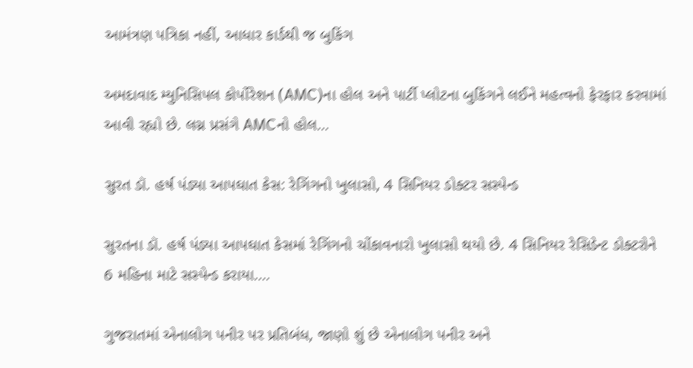આમંત્રણ પત્રિકા નહીં, આધાર કાર્ડથી જ બુકિંગ

અમદાવાદ મ્યુનિસિપલ કોર્પોરેશન (AMC)ના હોલ અને પાર્ટી પ્લોટના બુકિંગને લઈને મહત્વનો ફેરફાર કરવામાં આવી રહ્યો છે. લગ્ન પ્રસંગે AMCનો હોલ…

સુરત ડૉ. હર્ષ પંડ્યા આપઘાત કેસ: રેગિંગનો ખુલાસો, 4 સિનિયર ડોક્ટર સસ્પેન્ડ

સુરતના ડૉ. હર્ષ પંડ્યા આપઘાત કેસમાં રેગિંગનો ચોંકાવનારો ખુલાસો થયો છે. 4 સિનિયર રેસિડેન્ટ ડોક્ટરોને 6 મહિના માટે સસ્પેન્ડ કરાયા.…

ગુજરાતમાં એનાલોગ પનીર પર પ્રતિબંધ, જાણો શું છે એનાલોગ પનીર અને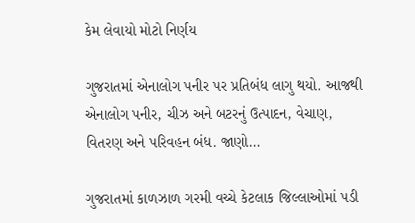કેમ લેવાયો મોટો નિર્ણય

ગુજરાતમાં એનાલોગ પનીર પર પ્રતિબંધ લાગુ થયો. આજથી એનાલોગ પનીર, ચીઝ અને બટરનું ઉત્પાદન, વેચાણ, વિતરણ અને પરિવહન બંધ. જાણો…

ગુજરાતમાં કાળઝાળ ગરમી વચ્ચે કેટલાક જિલ્લાઓમાં પડી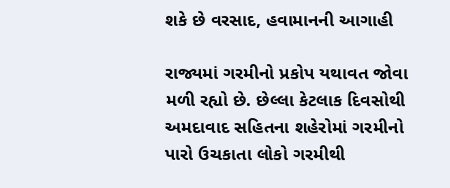શકે છે વરસાદ, હવામાનની આગાહી

રાજ્યમાં ગરમીનો પ્રકોપ યથાવત જોવા મળી રહ્યો છે. છેલ્લા કેટલાક દિવસોથી અમદાવાદ સહિતના શહેરોમાં ગરમીનો પારો ઉચકાતા લોકો ગરમીથી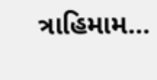ત્રાહિમામ…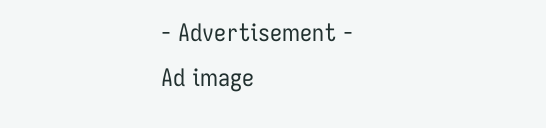- Advertisement -
Ad image